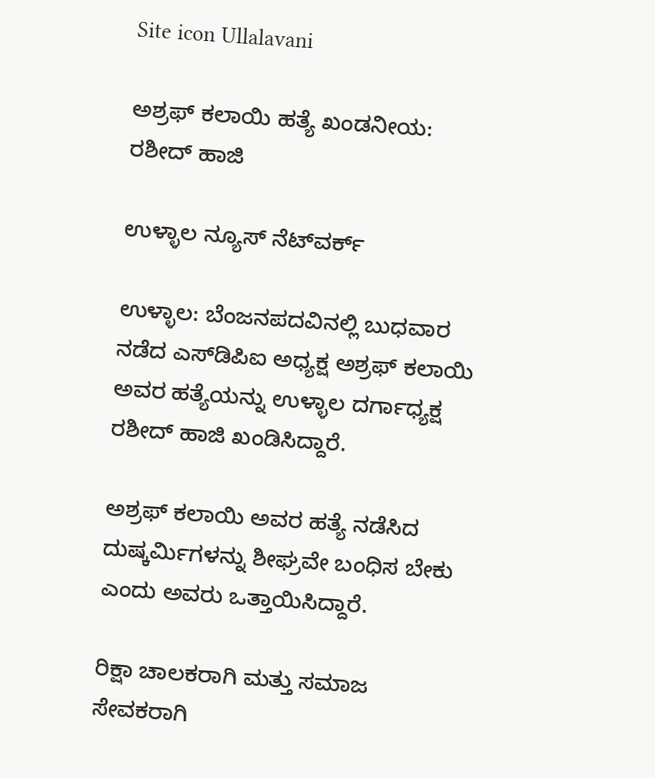Site icon Ullalavani

ಅಶ್ರಫ್ ಕಲಾಯಿ ಹತ್ಯೆ ಖಂಡನೀಯ: ರಶೀದ್ ಹಾಜಿ

ಉಳ್ಳಾಲ ನ್ಯೂಸ್ ನೆಟ್‍ವರ್ಕ್

ಉಳ್ಳಾಲ: ಬೆಂಜನಪದವಿನಲ್ಲಿ ಬುಧವಾರ ನಡೆದ ಎಸ್‍ಡಿಪಿಐ ಅಧ್ಯಕ್ಷ ಅಶ್ರಫ್ ಕಲಾಯಿ ಅವರ ಹತ್ಯೆಯನ್ನು ಉಳ್ಳಾಲ ದರ್ಗಾಧ್ಯಕ್ಷ ರಶೀದ್ ಹಾಜಿ ಖಂಡಿಸಿದ್ದಾರೆ.

ಅಶ್ರಫ್ ಕಲಾಯಿ ಅವರ ಹತ್ಯೆ ನಡೆಸಿದ ದುಷ್ಕರ್ಮಿಗಳನ್ನು ಶೀಘ್ರವೇ ಬಂಧಿಸ ಬೇಕು ಎಂದು ಅವರು ಒತ್ತಾಯಿಸಿದ್ದಾರೆ.

ರಿಕ್ಷಾ ಚಾಲಕರಾಗಿ ಮತ್ತು ಸಮಾಜ ಸೇವಕರಾಗಿ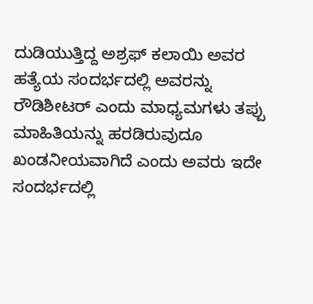ದುಡಿಯುತ್ತಿದ್ದ ಅಶ್ರಫ್ ಕಲಾಯಿ ಅವರ ಹತ್ಯೆಯ ಸಂದರ್ಭದಲ್ಲಿ ಅವರನ್ನು ರೌಡಿಶೀಟರ್ ಎಂದು ಮಾಧ್ಯಮಗಳು ತಪ್ಪು ಮಾಹಿತಿಯನ್ನು ಹರಡಿರುವುದೂ ಖಂಡನೀಯವಾಗಿದೆ ಎಂದು ಅವರು ಇದೇ ಸಂದರ್ಭದಲ್ಲಿ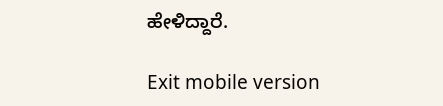ಹೇಳಿದ್ದಾರೆ.

Exit mobile version